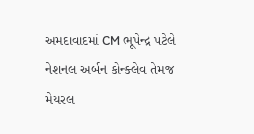અમદાવાદમાં CM ભૂપેન્દ્ર પટેલે નેશનલ અર્બન કોન્ક્લેવ તેમજ મેયરલ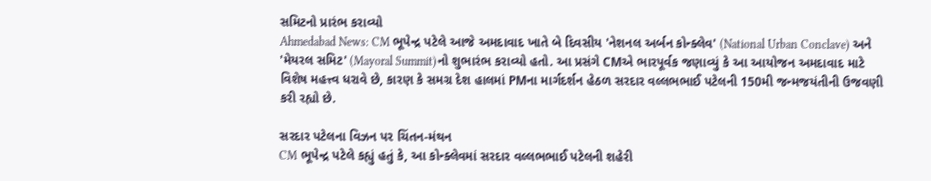સમિટનો પ્રારંભ કરાવ્યો
Ahmedabad News: CM ભૂપેન્દ્ર પટેલે આજે અમદાવાદ ખાતે બે દિવસીય 'નેશનલ અર્બન કોન્ક્લેવ' (National Urban Conclave) અને 'મેયરલ સમિટ' (Mayoral Summit)નો શુભારંભ કરાવ્યો હતો. આ પ્રસંગે CMએ ભારપૂર્વક જણાવ્યું કે આ આયોજન અમદાવાદ માટે વિશેષ મહત્ત્વ ધરાવે છે, કારણ કે સમગ્ર દેશ હાલમાં PMના માર્ગદર્શન હેઠળ સરદાર વલ્લભભાઈ પટેલની 150મી જન્મજયંતીની ઉજવણી કરી રહ્યો છે.

સરદાર પટેલના વિઝન પર ચિંતન-મંથન
CM ભૂપેન્દ્ર પટેલે કહ્યું હતું કે, આ કોન્ક્લેવમાં સરદાર વલ્લભભાઈ પટેલની શહેરી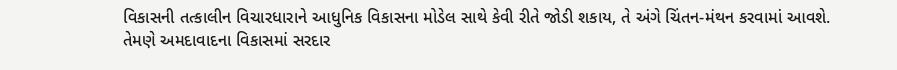વિકાસની તત્કાલીન વિચારધારાને આધુનિક વિકાસના મોડેલ સાથે કેવી રીતે જોડી શકાય, તે અંગે ચિંતન-મંથન કરવામાં આવશે.
તેમણે અમદાવાદના વિકાસમાં સરદાર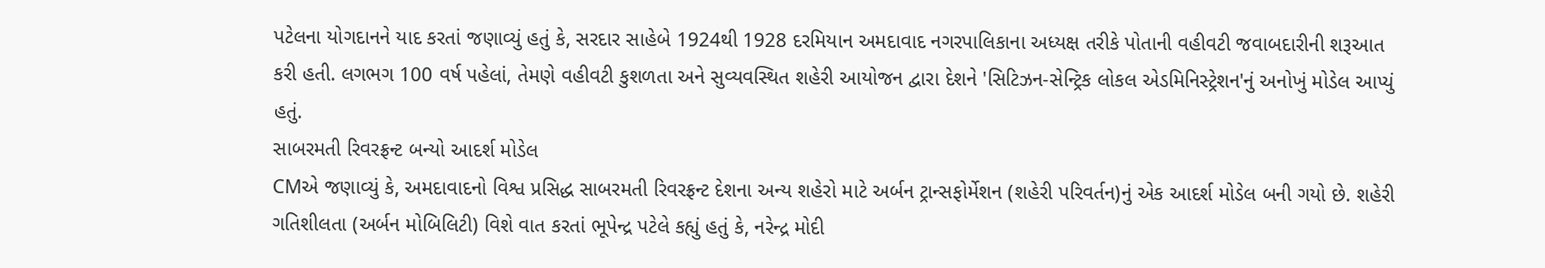પટેલના યોગદાનને યાદ કરતાં જણાવ્યું હતું કે, સરદાર સાહેબે 1924થી 1928 દરમિયાન અમદાવાદ નગરપાલિકાના અધ્યક્ષ તરીકે પોતાની વહીવટી જવાબદારીની શરૂઆત કરી હતી. લગભગ 100 વર્ષ પહેલાં, તેમણે વહીવટી કુશળતા અને સુવ્યવસ્થિત શહેરી આયોજન દ્વારા દેશને 'સિટિઝન-સેન્ટ્રિક લોકલ એડમિનિસ્ટ્રેશન'નું અનોખું મોડેલ આપ્યું હતું.
સાબરમતી રિવરફ્રન્ટ બન્યો આદર્શ મોડેલ
CMએ જણાવ્યું કે, અમદાવાદનો વિશ્વ પ્રસિદ્ધ સાબરમતી રિવરફ્રન્ટ દેશના અન્ય શહેરો માટે અર્બન ટ્રાન્સફોર્મેશન (શહેરી પરિવર્તન)નું એક આદર્શ મોડેલ બની ગયો છે. શહેરી ગતિશીલતા (અર્બન મોબિલિટી) વિશે વાત કરતાં ભૂપેન્દ્ર પટેલે કહ્યું હતું કે, નરેન્દ્ર મોદી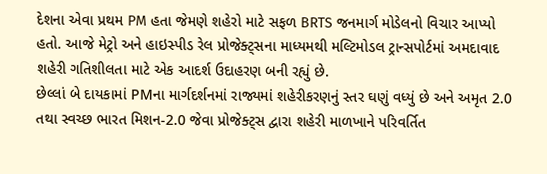દેશના એવા પ્રથમ PM હતા જેમણે શહેરો માટે સફળ BRTS જનમાર્ગ મોડેલનો વિચાર આપ્યો હતો. આજે મેટ્રો અને હાઇસ્પીડ રેલ પ્રોજેક્ટ્સના માધ્યમથી મલ્ટિમોડલ ટ્રાન્સપોર્ટમાં અમદાવાદ શહેરી ગતિશીલતા માટે એક આદર્શ ઉદાહરણ બની રહ્યું છે.
છેલ્લાં બે દાયકામાં PMના માર્ગદર્શનમાં રાજ્યમાં શહેરીકરણનું સ્તર ઘણું વધ્યું છે અને અમૃત 2.0 તથા સ્વચ્છ ભારત મિશન-2.0 જેવા પ્રોજેક્ટ્સ દ્વારા શહેરી માળખાને પરિવર્તિત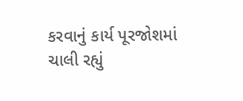કરવાનું કાર્ય પૂરજોશમાં ચાલી રહ્યું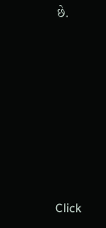છે.












Click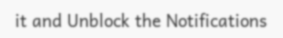it and Unblock the Notifications